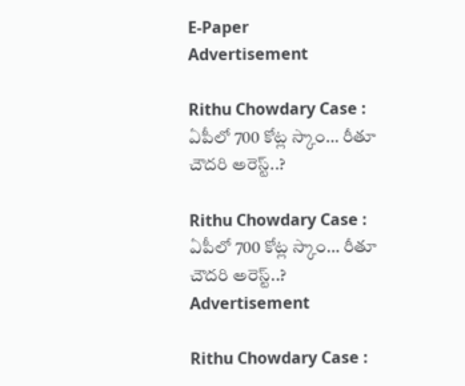E-Paper
Advertisement

Rithu Chowdary Case : ఏపీలో 700 కోట్ల స్కాం… రీతూ చౌదరి అరెస్ట్..?

Rithu Chowdary Case : ఏపీలో 700 కోట్ల స్కాం… రీతూ చౌదరి అరెస్ట్..?
Advertisement

Rithu Chowdary Case :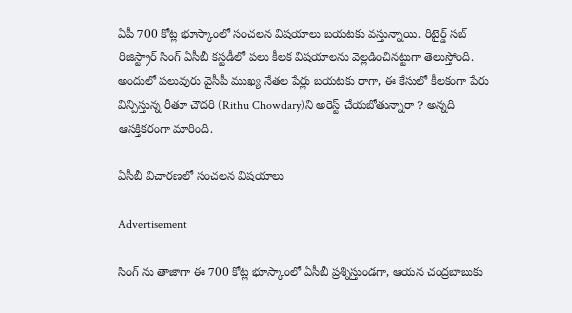ఏపీ 700 కోట్ల భూస్కాంలో సంచలన విషయాలు బయటకు వస్తున్నాయి. రిటైర్డ్ సబ్ రిజిస్ట్రార్ సింగ్ ఏసీబీ కస్టడీలో పలు కీలక విషయాలను వెల్లడించినట్టుగా తెలుస్తోంది. అందులో పలువురు వైసీపీ ముఖ్య నేతల పేర్లు బయటకు రాగా, ఈ కేసులో కీలకంగా పేరు విన్పిస్తున్న రీతూ చౌదరి (Rithu Chowdary)ని అరెస్ట్ చేయబోతున్నారా ? అన్నది ఆసక్తికరంగా మారింది.

ఏసీబీ విచారణలో సంచలన విషయాలు

Advertisement

సింగ్ ను తాజాగా ఈ 700 కోట్ల భూస్కాంలో ఏసీబీ ప్రశ్నిస్తుండగా, ఆయన చంద్రబాబుకు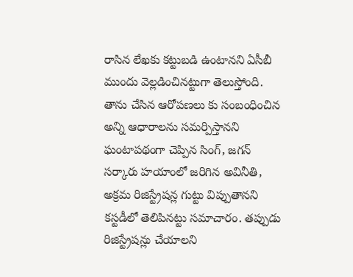రాసిన లేఖకు కట్టుబడి ఉంటానని ఏసీబీ ముందు వెల్లడించినట్టుగా తెలుస్తోంది. తాను చేసిన ఆరోపణలు కు సంబంధించిన అన్ని ఆధారాలను సమర్పిస్తానని ఘంటాపథంగా చెప్పిన సింగ్, జగన్ సర్కారు హయాంలో జరిగిన అవినీతి, అక్రమ రిజిస్ట్రేషన్ల గుట్టు విప్పుతానని కస్టడీలో తెలిపినట్టు సమాచారం. తప్పుడు రిజిస్ట్రేషన్లు చేయాలని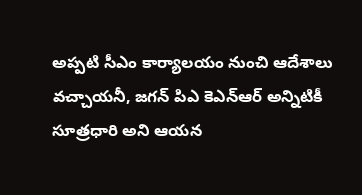అప్పటి సీఎం కార్యాలయం నుంచి ఆదేశాలు వచ్చాయనీ, జగన్ పిఎ కెఎన్ఆర్ అన్నిటికీ సూత్రధారి అని ఆయన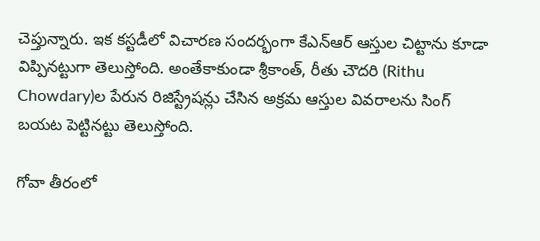చెప్తున్నారు. ఇక కస్టడీలో విచారణ సందర్భంగా కేఎన్ఆర్ ఆస్తుల చిట్టాను కూడా విప్పినట్టుగా తెలుస్తోంది. అంతేకాకుండా శ్రీకాంత్, రీతు చౌదరి (Rithu Chowdary)ల పేరున రిజిస్ట్రేషన్లు చేసిన అక్రమ ఆస్తుల వివరాలను సింగ్ బయట పెట్టినట్టు తెలుస్తోంది.

గోవా తీరంలో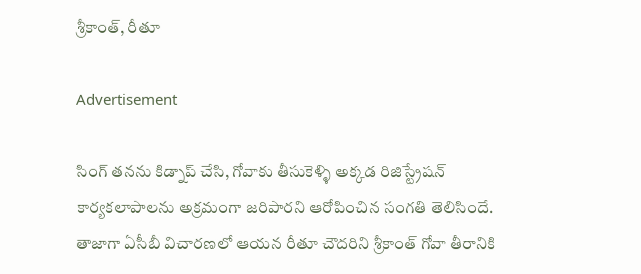శ్రీకాంత్, రీతూ

Advertisement

సింగ్ తనను కిడ్నాప్ చేసి, గోవాకు తీసుకెళ్ళి అక్కడ రిజిస్ట్రేషన్ కార్యకలాపాలను అక్రమంగా జరిపారని ఆరోపించిన సంగతి తెలిసిందే. తాజాగా ఏసీబీ విచారణలో ఆయన రీతూ చౌదరిని శ్రీకాంత్ గోవా తీరానికి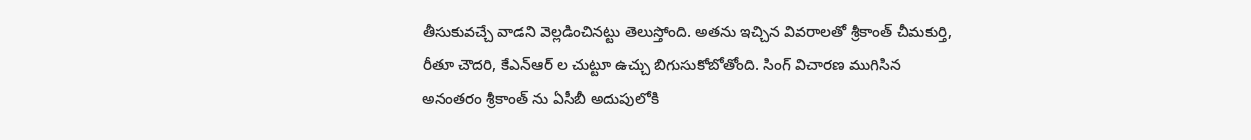తీసుకువచ్చే వాడని వెల్లడించినట్టు తెలుస్తోంది. అతను ఇచ్చిన వివరాలతో శ్రీకాంత్ చీమకుర్తి, రీతూ చౌదరి, కేఎన్ఆర్ ల చుట్టూ ఉచ్చు బిగుసుకోబోతోంది. సింగ్ విచారణ ముగిసిన అనంతరం శ్రీకాంత్ ను ఏసీబీ అదుపులోకి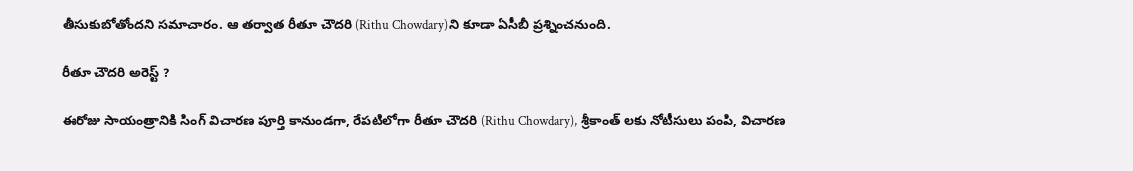తీసుకుబోతోందని సమాచారం. ఆ తర్వాత రీతూ చౌదరి (Rithu Chowdary)ని కూడా ఏసీబీ ప్రశ్నించనుంది.

రీతూ చౌదరి అరెస్ట్ ?

ఈరోజు సాయంత్రానికి సింగ్ విచారణ పూర్తి కానుండగా, రేపటిలోగా రీతూ చౌదరి (Rithu Chowdary), శ్రీకాంత్ లకు నోటీసులు పంపి, విచారణ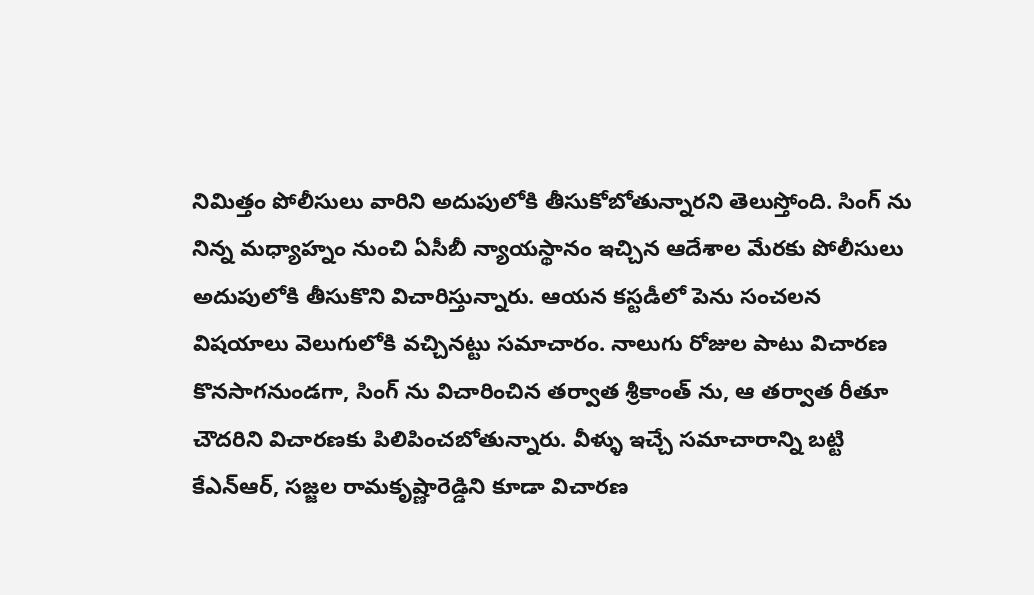నిమిత్తం పోలీసులు వారిని అదుపులోకి తీసుకోబోతున్నారని తెలుస్తోంది. సింగ్ ను నిన్న మధ్యాహ్నం నుంచి ఏసీబీ న్యాయస్థానం ఇచ్చిన ఆదేశాల మేరకు పోలీసులు అదుపులోకి తీసుకొని విచారిస్తున్నారు. ఆయన కస్టడీలో పెను సంచలన విషయాలు వెలుగులోకి వచ్చినట్టు సమాచారం. నాలుగు రోజుల పాటు విచారణ కొనసాగనుండగా, సింగ్ ను విచారించిన తర్వాత శ్రీకాంత్ ను, ఆ తర్వాత రీతూ చౌదరిని విచారణకు పిలిపించబోతున్నారు. వీళ్ళు ఇచ్చే సమాచారాన్ని బట్టి కేఎన్ఆర్, సజ్జల రామకృష్ణారెడ్డిని కూడా విచారణ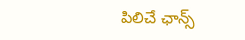పిలిచే ఛాన్స్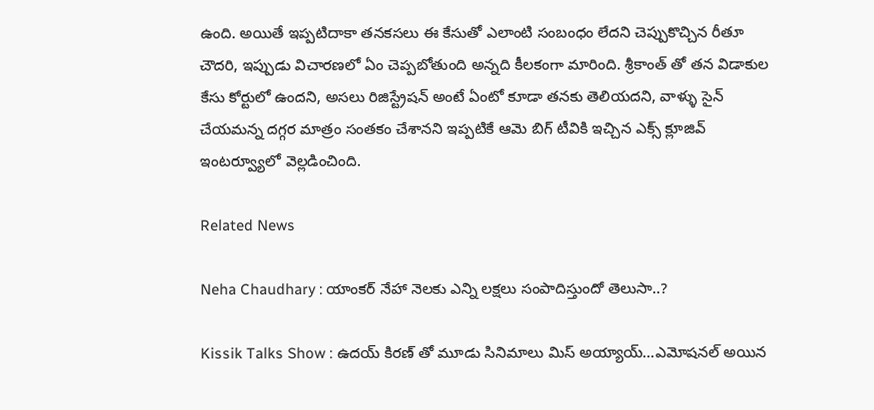ఉంది. అయితే ఇప్పటిదాకా తనకసలు ఈ కేసుతో ఎలాంటి సంబంధం లేదని చెప్పుకొచ్చిన రీతూ చౌదరి, ఇప్పుడు విచారణలో ఏం చెప్పబోతుంది అన్నది కీలకంగా మారింది. శ్రీకాంత్ తో తన విడాకుల కేసు కోర్టులో ఉందని, అసలు రిజిస్ట్రేషన్ అంటే ఏంటో కూడా తనకు తెలియదని, వాళ్ళు సైన్ చేయమన్న దగ్గర మాత్రం సంతకం చేశానని ఇప్పటికే ఆమె బిగ్ టీవికి ఇచ్చిన ఎక్స్ క్లూజివ్ ఇంటర్వ్యూలో వెల్లడించింది.

Related News

Neha Chaudhary : యాంకర్ నేహా నెలకు ఎన్ని లక్షలు సంపాదిస్తుందో తెలుసా..?

Kissik Talks Show : ఉదయ్ కిరణ్ తో మూడు సినిమాలు మిస్ అయ్యాయ్…ఎమోషనల్ అయిన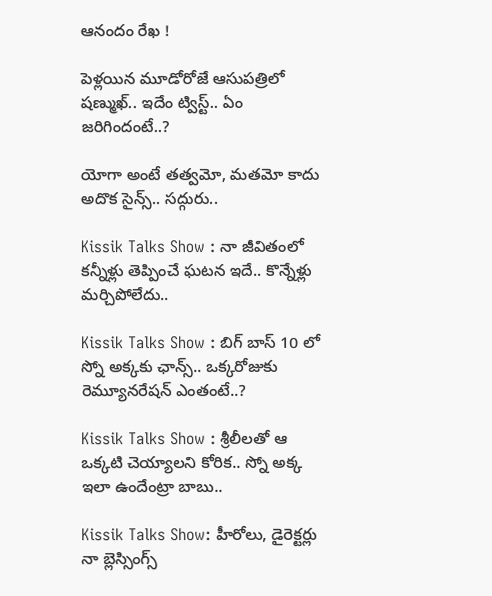ఆనందం రేఖ !

పెళ్లయిన మూడోరోజే ఆసుపత్రిలో షణ్ముఖ్.. ఇదేం ట్విస్ట్.. ఏం జరిగిందంటే..?

యోగా అంటే తత్వమో, మతమో కాదు అదొక సైన్స్.. సద్గురు..

Kissik Talks Show : నా జీవితంలో కన్నీళ్లు తెప్పించే ఘటన ఇదే.. కొన్నేళ్లు మర్చిపోలేదు..

Kissik Talks Show : బిగ్ బాస్ 10 లో స్నో అక్కకు ఛాన్స్.. ఒక్కరోజుకు రెమ్యూనరేషన్ ఎంతంటే..?

Kissik Talks Show : శ్రీలీలతో ఆ ఒక్కటి చెయ్యాలని కోరిక.. స్నో అక్క ఇలా ఉందేంట్రా బాబు..

Kissik Talks Show: హీరోలు, డైరెక్టర్లు నా బ్లెస్సింగ్స్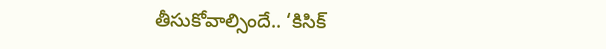తీసుకోవాల్సిందే.. ‘కిసిక్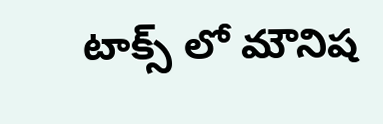టాక్స్ లో మౌనిష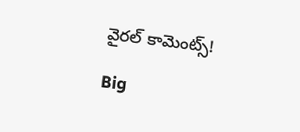వైరల్ కామెంట్స్!

Big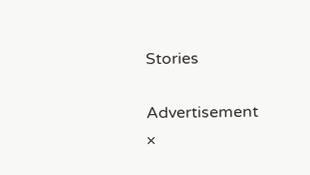Stories

Advertisement
×